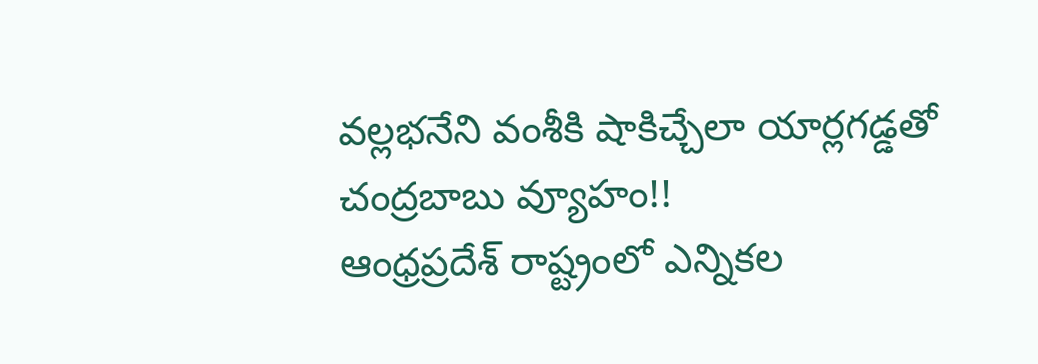వల్లభనేని వంశీకి షాకిచ్చేలా యార్లగడ్డతో చంద్రబాబు వ్యూహం!!
ఆంధ్రప్రదేశ్ రాష్ట్రంలో ఎన్నికల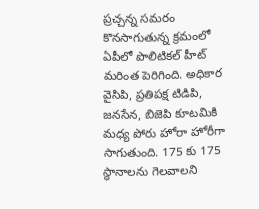ప్రచ్చన్న సమరం కొనసాగుతున్న క్రమంలో ఏపీలో పొలిటికల్ హీట్ మరింత పెరిగింది. అధికార వైసిపి, ప్రతిపక్ష టిడిపి, జనసేన, బిజెపి కూటమికి మధ్య పోరు హోరా హోరీగా సాగుతుంది. 175 కు 175 స్థానాలను గెలవాలని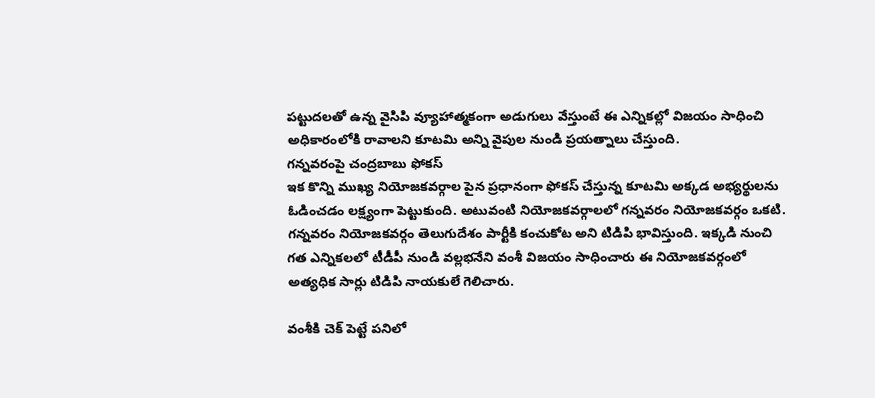పట్టుదలతో ఉన్న వైసిపి వ్యూహాత్మకంగా అడుగులు వేస్తుంటే ఈ ఎన్నికల్లో విజయం సాధించి అధికారంలోకి రావాలని కూటమి అన్ని వైపుల నుండి ప్రయత్నాలు చేస్తుంది.
గన్నవరంపై చంద్రబాబు ఫోకస్
ఇక కొన్ని ముఖ్య నియోజకవర్గాల పైన ప్రధానంగా ఫోకస్ చేస్తున్న కూటమి అక్కడ అభ్యర్థులను ఓడించడం లక్ష్యంగా పెట్టుకుంది. అటువంటి నియోజకవర్గాలలో గన్నవరం నియోజకవర్గం ఒకటి. గన్నవరం నియోజకవర్గం తెలుగుదేశం పార్టీకి కంచుకోట అని టిడిపి భావిస్తుంది. ఇక్కడి నుంచి గత ఎన్నికలలో టీడీపీ నుండి వల్లభనేని వంశీ విజయం సాధించారు ఈ నియోజకవర్గంలో అత్యధిక సార్లు టిడిపి నాయకులే గెలిచారు.

వంశీకి చెక్ పెట్టే పనిలో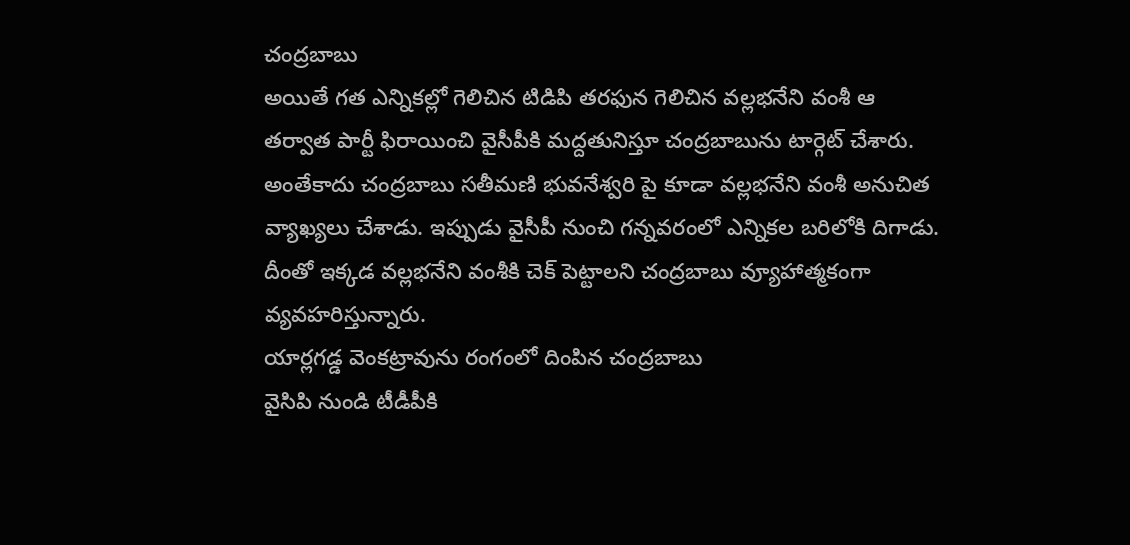చంద్రబాబు
అయితే గత ఎన్నికల్లో గెలిచిన టిడిపి తరఫున గెలిచిన వల్లభనేని వంశీ ఆ తర్వాత పార్టీ ఫిరాయించి వైసీపీకి మద్దతునిస్తూ చంద్రబాబును టార్గెట్ చేశారు. అంతేకాదు చంద్రబాబు సతీమణి భువనేశ్వరి పై కూడా వల్లభనేని వంశీ అనుచిత వ్యాఖ్యలు చేశాడు. ఇప్పుడు వైసీపీ నుంచి గన్నవరంలో ఎన్నికల బరిలోకి దిగాడు. దీంతో ఇక్కడ వల్లభనేని వంశీకి చెక్ పెట్టాలని చంద్రబాబు వ్యూహాత్మకంగా వ్యవహరిస్తున్నారు.
యార్లగడ్డ వెంకట్రావును రంగంలో దింపిన చంద్రబాబు
వైసిపి నుండి టీడీపీకి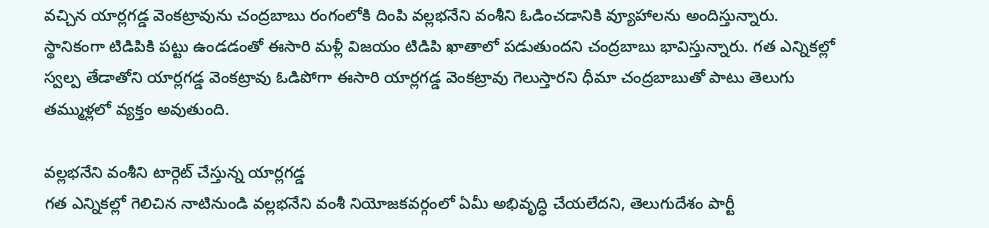వచ్చిన యార్లగడ్డ వెంకట్రావును చంద్రబాబు రంగంలోకి దింపి వల్లభనేని వంశీని ఓడించడానికి వ్యూహాలను అందిస్తున్నారు. స్థానికంగా టిడిపికి పట్టు ఉండడంతో ఈసారి మళ్లీ విజయం టిడిపి ఖాతాలో పడుతుందని చంద్రబాబు భావిస్తున్నారు. గత ఎన్నికల్లో స్వల్ప తేడాతోని యార్లగడ్డ వెంకట్రావు ఓడిపోగా ఈసారి యార్లగడ్డ వెంకట్రావు గెలుస్తారని ధీమా చంద్రబాబుతో పాటు తెలుగు తమ్ముళ్లలో వ్యక్తం అవుతుంది.

వల్లభనేని వంశీని టార్గెట్ చేస్తున్న యార్లగడ్డ
గత ఎన్నికల్లో గెలిచిన నాటినుండి వల్లభనేని వంశీ నియోజకవర్గంలో ఏమీ అభివృద్ధి చేయలేదని, తెలుగుదేశం పార్టీ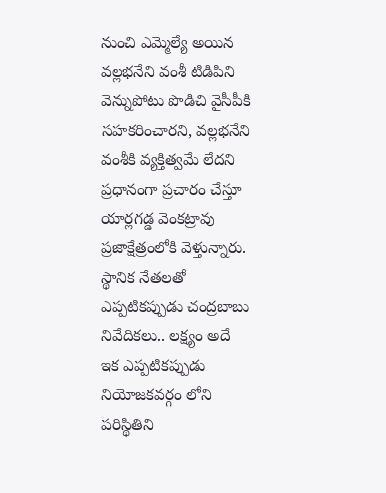నుంచి ఎమ్మెల్యే అయిన వల్లభనేని వంశీ టిడిపిని వెన్నుపోటు పొడిచి వైసీపీకి సహకరించారని, వల్లభనేని వంశీకి వ్యక్తిత్వమే లేదని ప్రధానంగా ప్రచారం చేస్తూ యార్లగడ్డ వెంకట్రావు ప్రజాక్షేత్రంలోకి వెళ్తున్నారు.
స్థానిక నేతలతో ఎప్పటికప్పుడు చంద్రబాబు నివేదికలు.. లక్ష్యం అదే
ఇక ఎప్పటికప్పుడు నియోజకవర్గం లోని పరిస్థితిని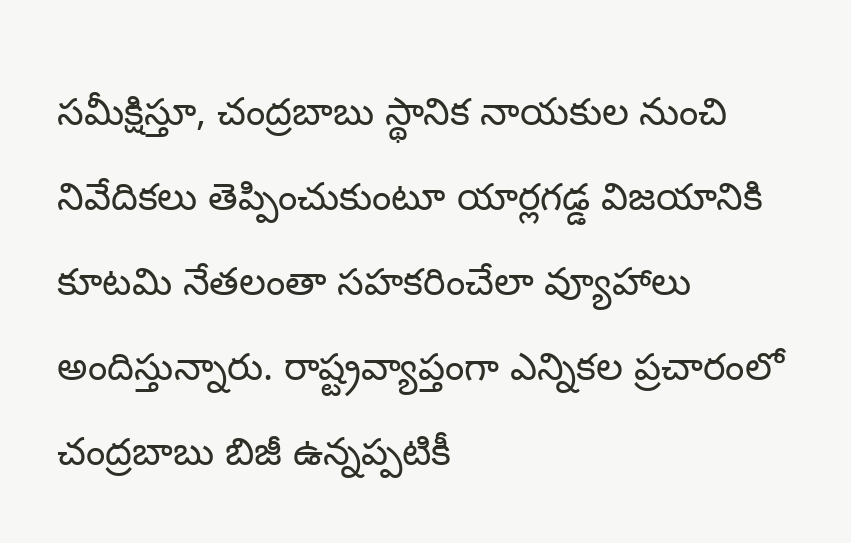సమీక్షిస్తూ, చంద్రబాబు స్థానిక నాయకుల నుంచి నివేదికలు తెప్పించుకుంటూ యార్లగడ్డ విజయానికి కూటమి నేతలంతా సహకరించేలా వ్యూహాలు అందిస్తున్నారు. రాష్ట్రవ్యాప్తంగా ఎన్నికల ప్రచారంలో చంద్రబాబు బిజీ ఉన్నప్పటికీ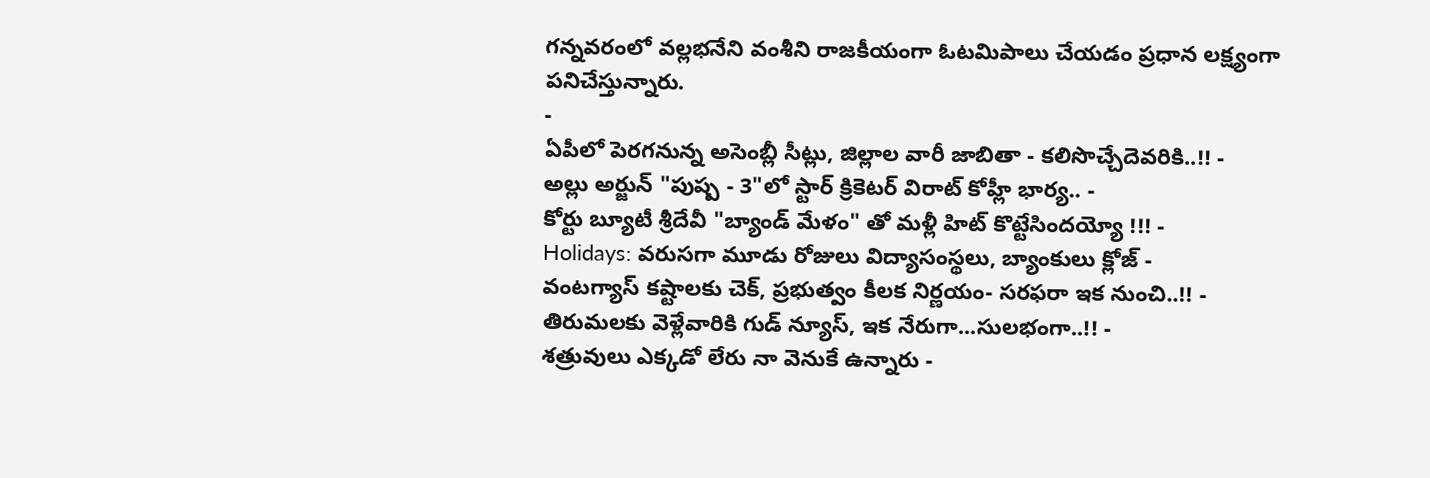గన్నవరంలో వల్లభనేని వంశీని రాజకీయంగా ఓటమిపాలు చేయడం ప్రధాన లక్ష్యంగా పనిచేస్తున్నారు.
-
ఏపీలో పెరగనున్న అసెంబ్లీ సీట్లు, జిల్లాల వారీ జాబితా - కలిసొచ్చేదెవరికి..!! -
అల్లు అర్జున్ "పుష్ప - 3"లో స్టార్ క్రికెటర్ విరాట్ కోహ్లీ భార్య.. -
కోర్టు బ్యూటీ శ్రీదేవీ "బ్యాండ్ మేళం" తో మళ్లీ హిట్ కొట్టేసిందయ్యో !!! -
Holidays: వరుసగా మూడు రోజులు విద్యాసంస్థలు, బ్యాంకులు క్లోజ్ -
వంటగ్యాస్ కష్టాలకు చెక్, ప్రభుత్వం కీలక నిర్ణయం- సరఫరా ఇక నుంచి..!! -
తిరుమలకు వెళ్లేవారికి గుడ్ న్యూస్, ఇక నేరుగా...సులభంగా..!! -
శత్రువులు ఎక్కడో లేరు నా వెనుకే ఉన్నారు -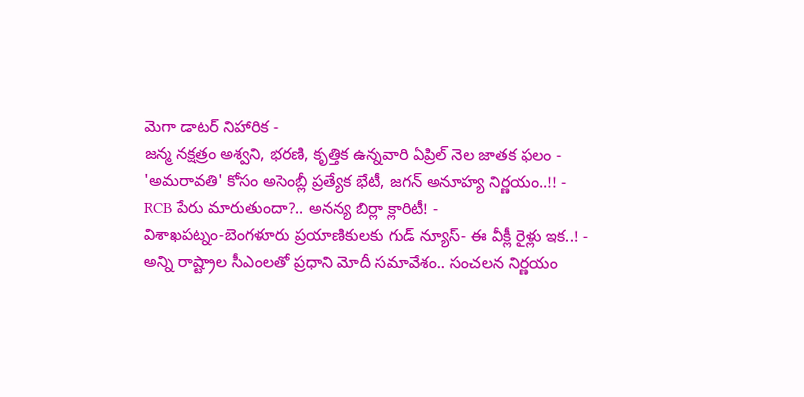మెగా డాటర్ నిహారిక -
జన్మ నక్షత్రం అశ్వని, భరణి, కృత్తిక ఉన్నవారి ఏప్రిల్ నెల జాతక ఫలం -
'అమరావతి' కోసం అసెంబ్లీ ప్రత్యేక భేటీ, జగన్ అనూహ్య నిర్ణయం..!! -
RCB పేరు మారుతుందా?.. అనన్య బిర్లా క్లారిటీ! -
విశాఖపట్నం-బెంగళూరు ప్రయాణికులకు గుడ్ న్యూస్- ఈ వీక్లీ రైళ్లు ఇక..! -
అన్ని రాష్ట్రాల సీఎంలతో ప్రధాని మోదీ సమావేశం.. సంచలన నిర్ణయం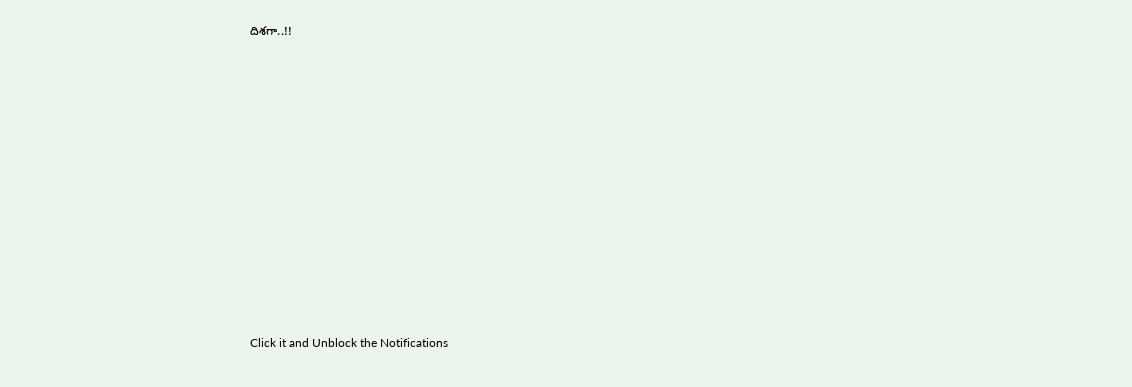దిశగా..!!












Click it and Unblock the Notifications